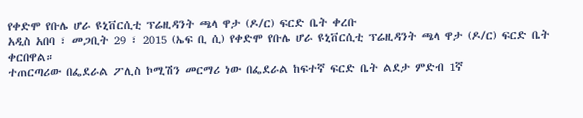የቀድሞ የቡሌ ሆራ ዩኒቨርሲቲ ፕሬዚዳንት ጫላ ዋታ (ዶ/ር) ፍርድ ቤት ቀረቡ
አዲስ አበባ ፣ መጋቢት 29 ፣ 2015 (ኤፍ ቢ ሲ) የቀድሞ የቡሌ ሆራ ዩኒቨርሲቲ ፕሬዚዳንት ጫላ ዋታ (ዶ/ር) ፍርድ ቤት ቀርበዋል።
ተጠርጣሪው በፌደራል ፖሊስ ኮሚሽን መርማሪ ነው በፌደራል ከፍተኛ ፍርድ ቤት ልደታ ምድብ 1ኛ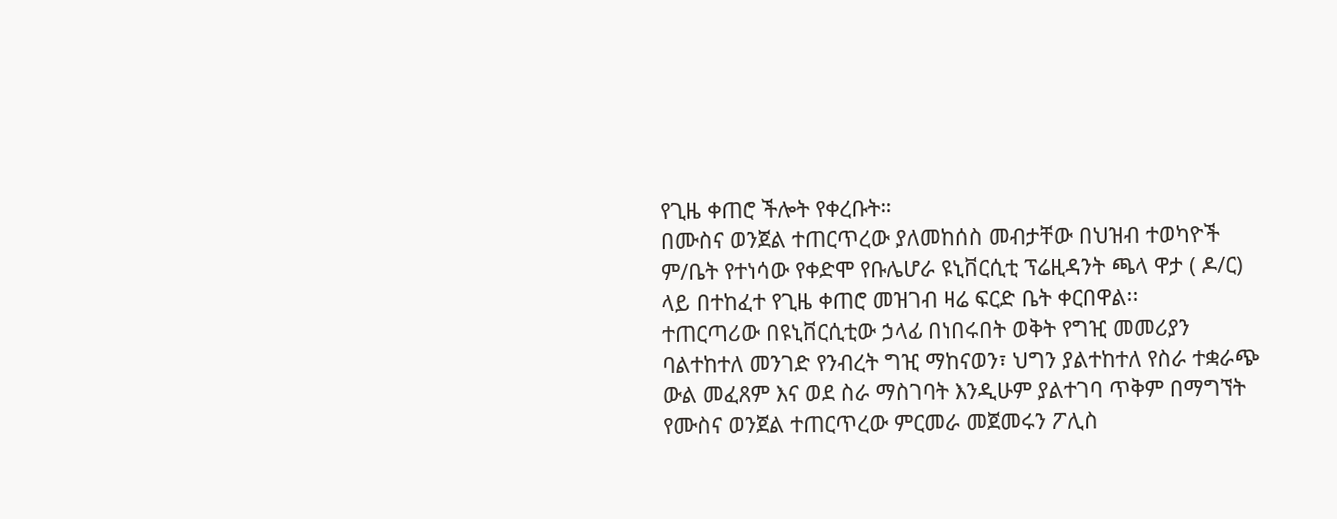የጊዜ ቀጠሮ ችሎት የቀረቡት።
በሙስና ወንጀል ተጠርጥረው ያለመከሰስ መብታቸው በህዝብ ተወካዮች ም/ቤት የተነሳው የቀድሞ የቡሌሆራ ዩኒቨርሲቲ ፕሬዚዳንት ጫላ ዋታ ( ዶ/ር) ላይ በተከፈተ የጊዜ ቀጠሮ መዝገብ ዛሬ ፍርድ ቤት ቀርበዋል፡፡
ተጠርጣሪው በዩኒቨርሲቲው ኃላፊ በነበሩበት ወቅት የግዢ መመሪያን ባልተከተለ መንገድ የንብረት ግዢ ማከናወን፣ ህግን ያልተከተለ የስራ ተቋራጭ ውል መፈጸም እና ወደ ስራ ማስገባት እንዲሁም ያልተገባ ጥቅም በማግኘት የሙስና ወንጀል ተጠርጥረው ምርመራ መጀመሩን ፖሊስ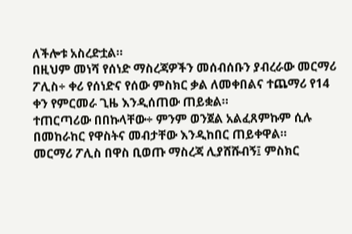ለችሎቱ አስረድቷል።
በዚህም መነሻ የሰነድ ማስረጃዎችን መሰብሰቡን ያብረራው መርማሪ ፖሊስ÷ ቀሪ የሰነድና የሰው ምስክር ቃል ለመቀበልና ተጨማሪ የ14 ቀን የምርመራ ጊዜ እንዲሰጠው ጠይቋል።
ተጠርጣሪው በበኩላቸው÷ ምንም ወንጀል አልፈጸምኩም ሲሉ በመከራከር የዋስትና መብታቸው እንዲከበር ጠይቀዋል።
መርማሪ ፖሊስ በዋስ ቢወጡ ማስረጃ ሊያሸሹብኝ፤ ምስክር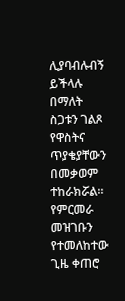ሊያባብሉብኝ ይችላሉ በማለት ስጋቱን ገልጾ የዋስትና ጥያቄያቸውን በመቃወም ተከራክሯል።
የምርመራ መዝገቡን የተመለከተው ጊዜ ቀጠሮ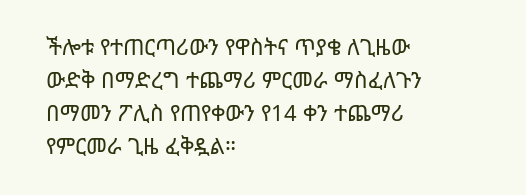ችሎቱ የተጠርጣሪውን የዋስትና ጥያቄ ለጊዜው ውድቅ በማድረግ ተጨማሪ ምርመራ ማስፈለጉን በማመን ፖሊስ የጠየቀውን የ14 ቀን ተጨማሪ የምርመራ ጊዜ ፈቅዷል።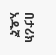በታሪክ አዱኛ